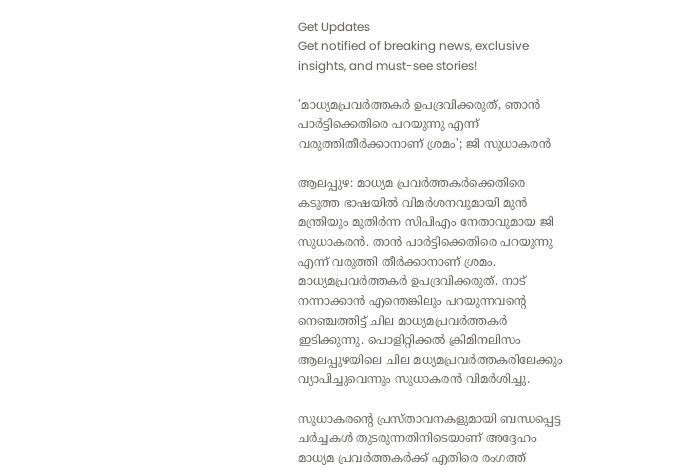Get Updates
Get notified of breaking news, exclusive insights, and must-see stories!

'മാധ്യമപ്രവർത്തകർ ഉപദ്രവിക്കരുത്, ഞാൻ പാർട്ടിക്കെതിരെ പറയുന്നു എന്ന് വരുത്തിതീർക്കാനാണ് ശ്രമം'; ജി സുധാകരൻ

ആലപ്പുഴ: മാധ്യമ പ്രവർ‌ത്തകർക്കെതിരെ കടുത്ത ഭാഷയിൽ വിമർശനവുമായി മുൻ മന്ത്രിയും മുതിർന്ന സിപിഎം നേതാവുമായ ജി സുധാകരൻ. താൻ പാർട്ടിക്കെതിരെ പറയുന്നു എന്ന് വരുത്തി തീർക്കാനാണ് ശ്രമം. മാധ്യമപ്രവർത്തകർ ഉപദ്രവിക്കരുത്. നാട് നന്നാക്കാൻ എന്തെങ്കിലും പറയുന്നവന്റെ നെഞ്ചത്തിട്ട് ചില മാധ്യമപ്രവർത്തകർ ഇടിക്കുന്നു. പൊളിറ്റിക്കൽ ക്രിമിനലിസം ആലപ്പുഴയിലെ ചില മധ്യമപ്രവർത്തകരിലേക്കും വ്യാപിച്ചുവെന്നും സുധാകരൻ വിമർ‌ശിച്ചു.

സുധാകരന്റെ പ്രസ്‌താവനകളുമായി ബന്ധപ്പെട്ട ചർച്ചകൾ തുടരുന്നതിനിടെയാണ് അദ്ദേഹം മാധ്യമ പ്രവർത്തകർക്ക് എതിരെ രംഗത്ത്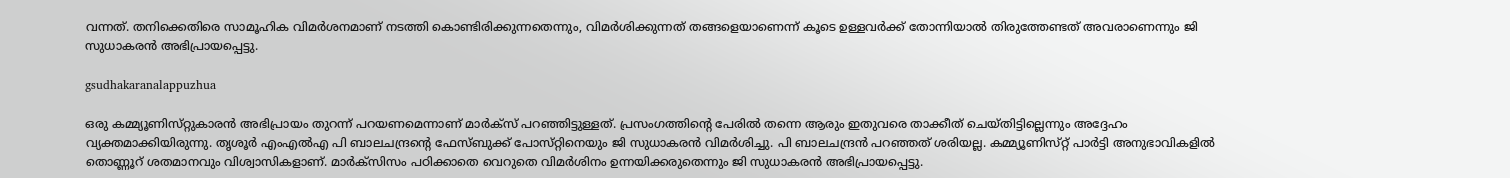വന്നത്. തനിക്കെതിരെ സാമൂഹിക വിമർശനമാണ് നടത്തി കൊണ്ടിരിക്കുന്നതെന്നും, വിമർശിക്കുന്നത് തങ്ങളെയാണെന്ന് കൂടെ ഉള്ളവർക്ക് തോന്നിയാൽ തിരുത്തേണ്ടത് അവരാണെന്നും ജി സുധാകരൻ അഭിപ്രായപ്പെട്ടു.

gsudhakaranalappuzhua

ഒരു കമ്മ്യൂണിസ്‌റ്റുകാരൻ അഭിപ്രായം തുറന്ന് പറയണമെന്നാണ് മാർക്‌സ് പറഞ്ഞിട്ടുള്ളത്. പ്രസംഗത്തിന്റെ പേരിൽ തന്നെ ആരും ഇതുവരെ താക്കീത് ചെയ്‌തിട്ടില്ലെന്നും അദ്ദേഹം വ്യക്തമാക്കിയിരുന്നു. തൃശൂർ എംഎൽഎ പി ബാലചന്ദ്രന്റെ ഫേസ്ബുക്ക് പോസ്‌റ്റിനെയും ജി സുധാകരൻ വിമർശിച്ചു. പി ബാലചന്ദ്രൻ പറഞ്ഞത് ശരിയല്ല. കമ്മ്യൂണിസ്‌റ്റ് പാർട്ടി അനുഭാവികളിൽ തൊണ്ണൂറ് ശതമാനവും വിശ്വാസികളാണ്. മാർക്‌സിസം പഠിക്കാതെ വെറുതെ വിമർശിനം ഉന്നയിക്കരുതെന്നും ജി സുധാകരൻ അഭിപ്രായപ്പെട്ടു.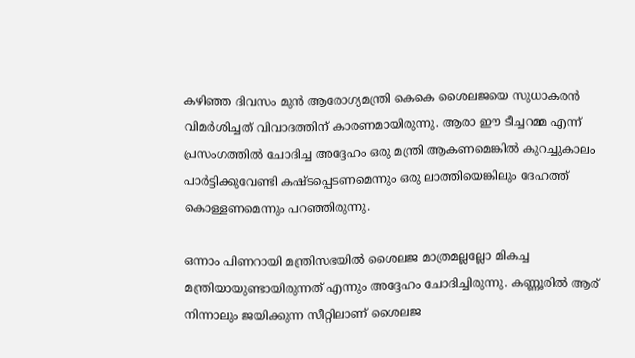കഴിഞ്ഞ ദിവസം മുൻ ആരോഗ്യമന്ത്രി കെകെ ശൈലജയെ സുധാകരൻ വിമർശിച്ചത് വിവാദത്തിന് കാരണമായിരുന്നു. ആരാ ഈ ടീച്ചറമ്മ എന്ന് പ്രസംഗത്തിൽ ചോദിച്ച അദ്ദേഹം ഒരു മന്ത്രി ആകണമെങ്കിൽ കുറച്ചുകാലം പാർട്ടിക്കുവേണ്ടി കഷ്‌ടപ്പെടണമെന്നും ഒരു ലാത്തിയെങ്കിലും ദേഹത്ത് കൊള്ളണമെന്നും പറഞ്ഞിരുന്നു.

ഒന്നാം പിണറായി മന്ത്രിസഭയില്‍ ശൈലജ മാത്രമല്ലല്ലോ മികച്ച മന്ത്രിയായുണ്ടായിരുന്നത് എന്നും അദ്ദേഹം ചോദിച്ചിരുന്നു. കണ്ണൂരില്‍ ആര് നിന്നാലും ജയിക്കുന്ന സീറ്റിലാണ് ശൈലജ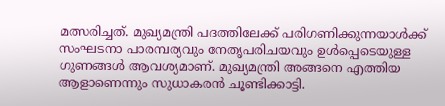മത്സരിച്ചത്. മുഖ്യമന്ത്രി പദത്തിലേക്ക് പരിഗണിക്കുന്നയാള്‍ക്ക് സംഘടനാ പാരമ്പര്യവും നേതൃപരിചയവും ഉള്‍പ്പെടെയുള്ള ഗുണങ്ങള്‍ ആവശ്യമാണ്. മുഖ്യമന്ത്രി അങ്ങനെ എത്തിയ ആളാണെന്നും സുധാകരൻ ചൂണ്ടിക്കാട്ടി.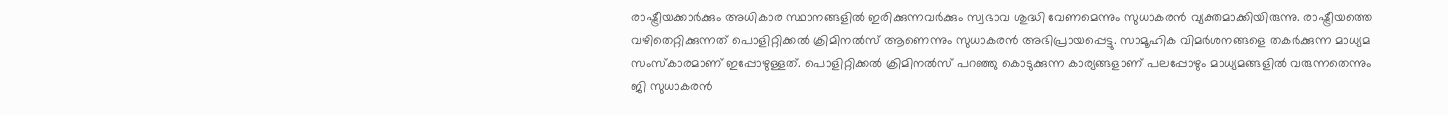രാഷ്ട്രീയക്കാര്‍ക്കും അധികാര സ്ഥാനങ്ങളില്‍ ഇരിക്കുന്നവര്‍ക്കും സ്വഭാവ ശുദ്ധി വേണമെന്നും സുധാകരൻ വ്യക്തമാക്കിയിരുന്നു. രാഷ്ട്രീയത്തെ വഴിതെറ്റിക്കുന്നത് പൊളിറ്റിക്കല്‍ ക്രിമിനല്‍സ് ആണെന്നും സുധാകരന്‍ അഭിപ്രായപ്പെട്ടു. സാമൂഹിക വിമര്‍ശനങ്ങളെ തകര്‍ക്കുന്ന മാധ്യമ സംസ്‌കാരമാണ് ഇപ്പോഴുള്ളത്. പൊളിറ്റിക്കല്‍ ക്രിമിനല്‍സ് പറഞ്ഞു കൊടുക്കുന്ന കാര്യങ്ങളാണ് പലപ്പോഴും മാധ്യമങ്ങളില്‍ വരുന്നതെന്നും ജി സുധാകരന്‍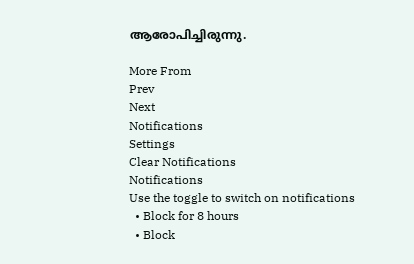ആരോപിച്ചിരുന്നു.

More From
Prev
Next
Notifications
Settings
Clear Notifications
Notifications
Use the toggle to switch on notifications
  • Block for 8 hours
  • Block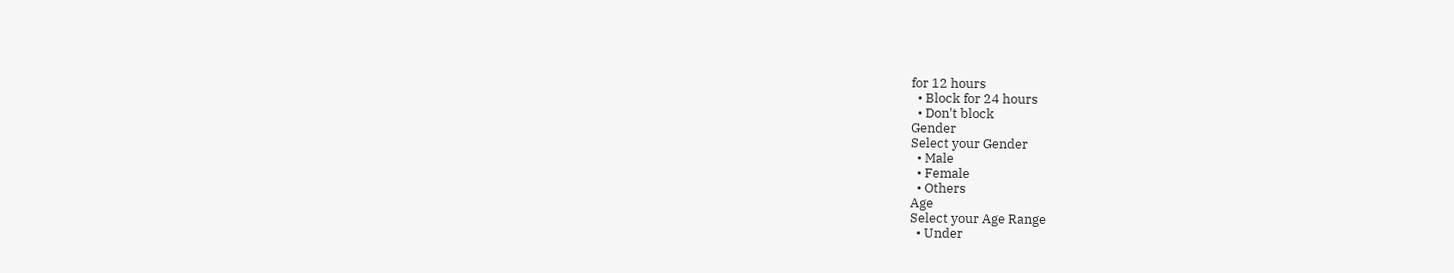for 12 hours
  • Block for 24 hours
  • Don't block
Gender
Select your Gender
  • Male
  • Female
  • Others
Age
Select your Age Range
  • Under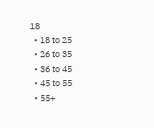18
  • 18 to 25
  • 26 to 35
  • 36 to 45
  • 45 to 55
  • 55+